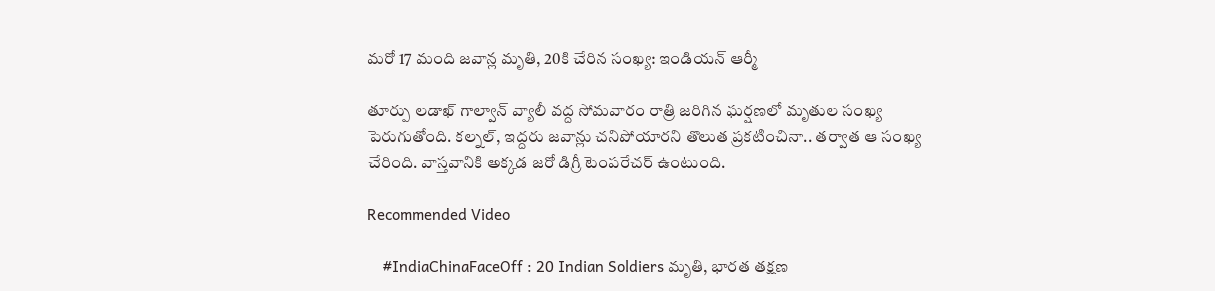మరో 17 మంది జవాన్ల మృతి, 20కి చేరిన సంఖ్య: ఇండియన్ ఆర్మీ

తూర్పు లడాఖ్ గాల్వాన్ వ్యాలీ వద్ద సోమవారం రాత్రి జరిగిన ఘర్షణలో మృతుల సంఖ్య పెరుగుతోంది. కల్నల్, ఇద్దరు జవాన్లు చనిపోయారని తొలుత ప్రకటించినా.. తర్వాత ఆ సంఖ్య చేరింది. వాస్తవానికి అక్కడ జరో డిగ్రీ టెంపరేచర్ ఉంటుంది.

Recommended Video

    #IndiaChinaFaceOff : 20 Indian Soldiers మృతి, భారత తక్షణ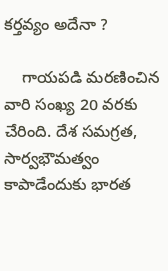కర్తవ్యం అదేనా ?

    గాయపడి మరణించిన వారి సంఖ్య 20 వరకు చేరింది. దేశ సమగ్రత, సార్వభౌమత్వం కాపాడేందుకు భారత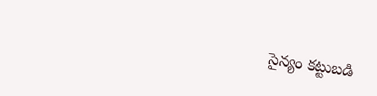సైన్యం కట్టుబడి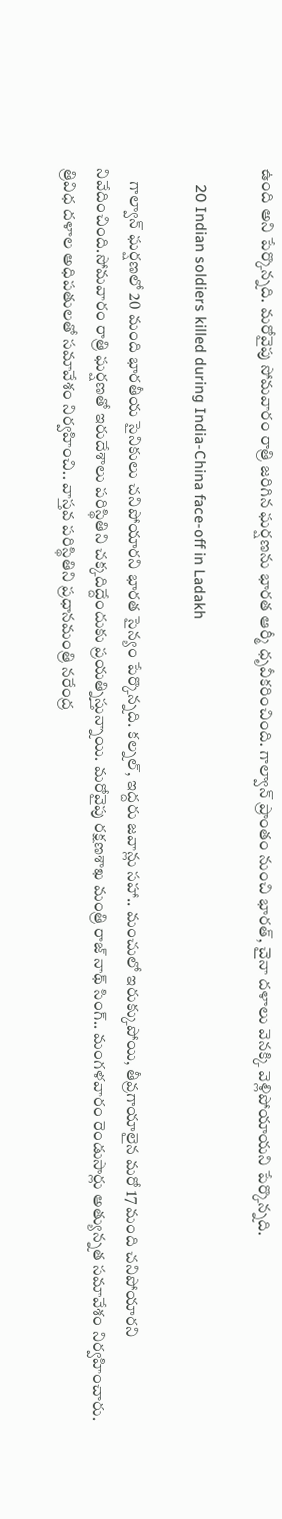ఉంది అని పేర్కొన్నది. మరోవైపు సోమవారం రాత్రి జరిగిన ఘర్షణను భారత ఆర్మీ ధృవీకరించింది. గాల్వాన్ ప్రాంతం నుంచి భారత్, చైనా దళాలు వెనక్కి వెళ్లిపోయాయని పేర్కొన్నది.

    20 Indian soldiers killed during India-China face-off in Ladakh

    గాల్వాన్ ఘర్షణలో 20 మంది భారతీయ సైనికులు చనిపోయారని భారత సైన్యం పేర్కొన్నది. కల్నల్, ఇద్దరు జవాన్లు సహా.. మంచులో ఇరుక్కుపోయి, తీవ్రగాయాలైన మరో 17 మంది చనిపోయారని నివేదించింది.సోమవారం రాత్రి ఘర్షణతో ఇరుదేశాలు పరిస్థితిని చక్కదిద్దేందుకు ప్రయత్నిస్తున్నాయి. మరోవైపు రక్షణశాఖ మంత్రి రాజ్ నాథ్ సింగ్.. మంగళవారం రెండుసార్లు అత్యున్నత సమావేశం నిర్వహించారు. త్రివిధ దళాల అధిపతులతో సమావేశం నిర్వహించి.. వాస్తవ పరిస్థితిని ప్రధానమంత్రి నరేంద్ర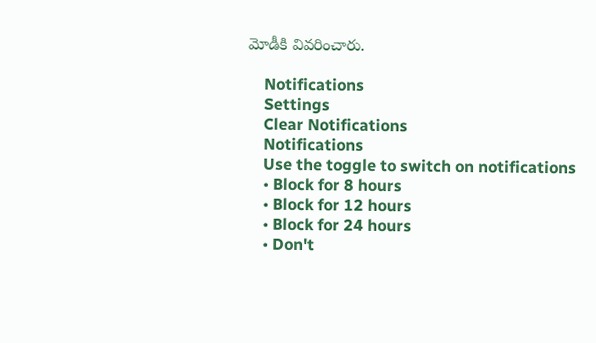మోడీకి వివరించారు.

    Notifications
    Settings
    Clear Notifications
    Notifications
    Use the toggle to switch on notifications
    • Block for 8 hours
    • Block for 12 hours
    • Block for 24 hours
    • Don't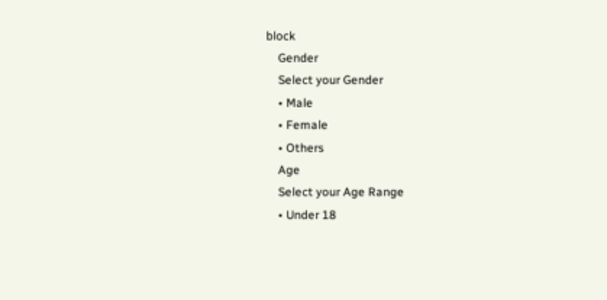block
    Gender
    Select your Gender
    • Male
    • Female
    • Others
    Age
    Select your Age Range
    • Under 18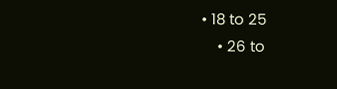• 18 to 25
    • 26 to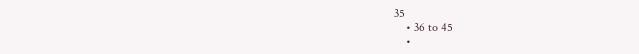35
    • 36 to 45
    •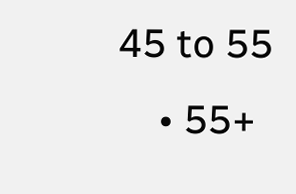45 to 55
    • 55+